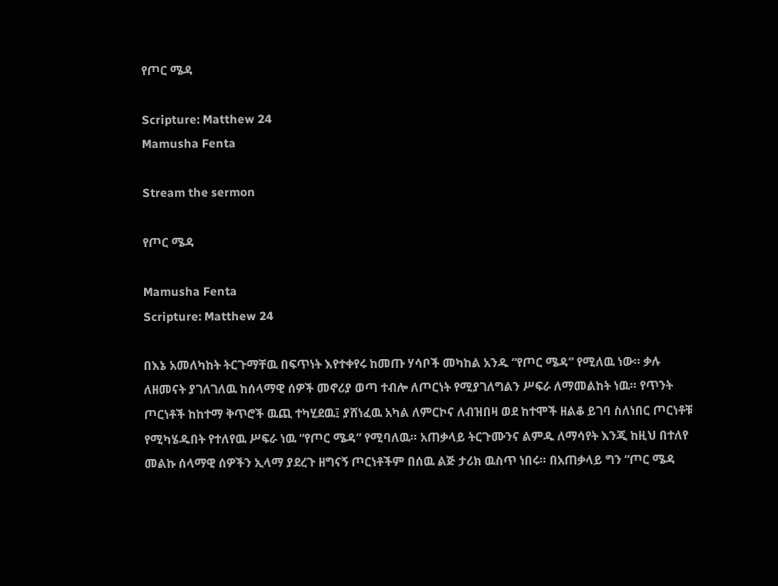የጦር ሜዳ

Scripture: Matthew 24
Mamusha Fenta

Stream the sermon

የጦር ሜዳ

Mamusha Fenta
Scripture: Matthew 24

በእኔ አመለካከት ትርጉማቸዉ በፍጥነት እየተቀየሩ ከመጡ ሃሳቦች መካከል አንዱ “የጦር ሜዳ” የሚለዉ ነው። ቃሉ ለዘመናት ያገለገለዉ ከሰላማዊ ሰዎች መኖሪያ ወጣ ተብሎ ለጦርነት የሚያገለግልን ሥፍራ ለማመልከት ነዉ። የጥንት ጦርነቶች ከከተማ ቅጥሮች ዉጪ ተካሂደዉ፤ ያሸነፈዉ አካል ለምርኮና ለብዝበዛ ወደ ከተሞች ዘልቆ ይገባ ስለነበር ጦርነቶቹ የሚካሄዱበት የተለየዉ ሥፍራ ነዉ “የጦር ሜዳ” የሚባለዉ። አጠቃላይ ትርጉሙንና ልምዱ ለማሳየት እንጂ ከዚህ በተለየ መልኩ ሰላማዊ ሰዎችን ኢላማ ያደረጉ ዘግናኝ ጦርነቶችም በሰዉ ልጅ ታሪክ ዉስጥ ነበሩ። በአጠቃላይ ግን “ጦር ሜዳ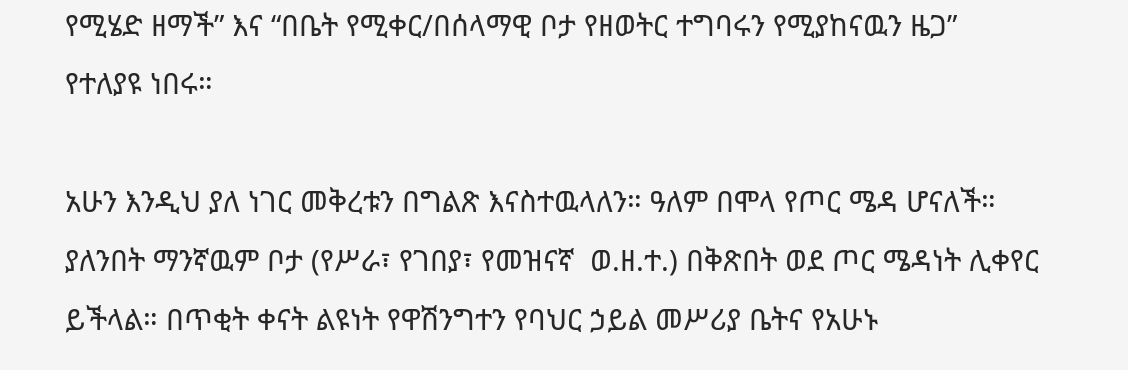የሚሄድ ዘማች” እና “በቤት የሚቀር/በሰላማዊ ቦታ የዘወትር ተግባሩን የሚያከናዉን ዜጋ” የተለያዩ ነበሩ።

አሁን እንዲህ ያለ ነገር መቅረቱን በግልጽ እናስተዉላለን። ዓለም በሞላ የጦር ሜዳ ሆናለች። ያለንበት ማንኛዉም ቦታ (የሥራ፣ የገበያ፣ የመዝናኛ  ወ.ዘ.ተ.) በቅጽበት ወደ ጦር ሜዳነት ሊቀየር ይችላል። በጥቂት ቀናት ልዩነት የዋሽንግተን የባህር ኃይል መሥሪያ ቤትና የአሁኑ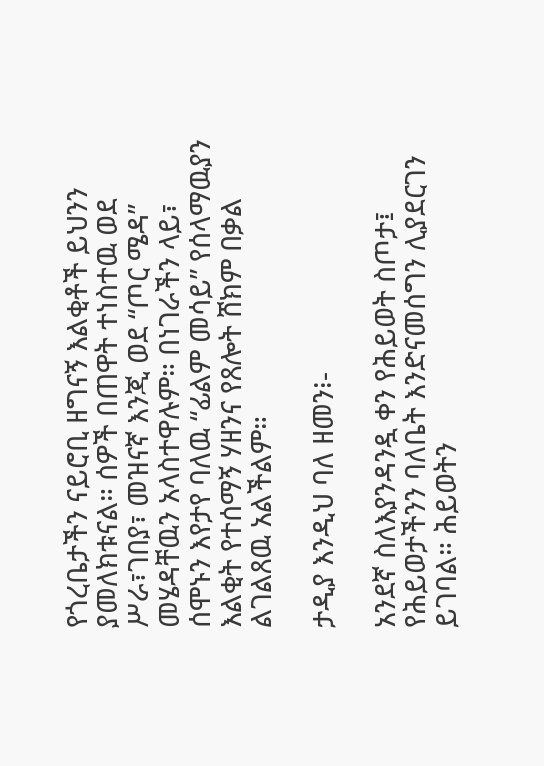የጎረቤታችን ናይሮቢ ዘግናኝ እልቂቶች ይህንን ያመለክቱናል። ሰዎች በጠዋት ተነስተዉ ወደ ሥራ፣ገበያ፣ መዝናኛ እንጂ ወደ “ጦር ሜዳ” መሄዳቸዉን አላስተዋሉም። በነገራችን ላይ፣ ሰሞኑን እየታየ ባለዉ “ፊልም መሳይ” የሰላማዉያን እልቂት የተሰማኝ ሃዘንና የጸሎት ሸክም በቃል ልገልጸዉ አልችልም።

ታዲያ እንዲህ ባለ ዘመን፧-

አንደኛ ስለእያንዳንዷ ቀን የሕይወት ስጦታ፤ የሕይወታችንን ባለቤት እንድናመሰግን ሊያደርገን ይገባል። ሕይወትን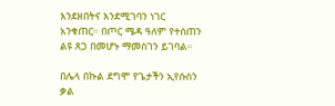እንደዘበትና እንደሚገባን ነገር አንቁጠር። በጦር ሜዳ ዓለም የተሰጠን ልዩ ጸጋ በመሆኑ ማመስገን ይገባል።

በሌላ በኩል ደግሞ የጌታችን ኢየሱስን ቃል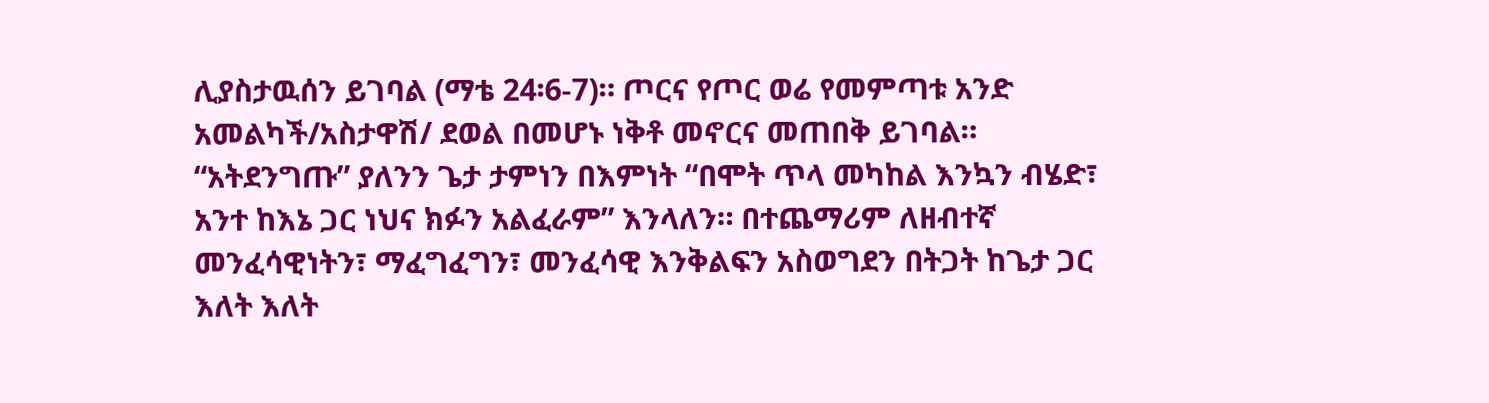ሊያስታዉሰን ይገባል (ማቴ 24፡6-7)። ጦርና የጦር ወሬ የመምጣቱ አንድ አመልካች/አስታዋሽ/ ደወል በመሆኑ ነቅቶ መኖርና መጠበቅ ይገባል።  “አትደንግጡ” ያለንን ጌታ ታምነን በእምነት “በሞት ጥላ መካከል እንኳን ብሄድ፣ አንተ ከእኔ ጋር ነህና ክፉን አልፈራም” እንላለን። በተጨማሪም ለዘብተኛ መንፈሳዊነትን፣ ማፈግፈግን፣ መንፈሳዊ እንቅልፍን አስወግደን በትጋት ከጌታ ጋር እለት እለት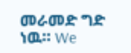መራመድ ግድ ነዉ። We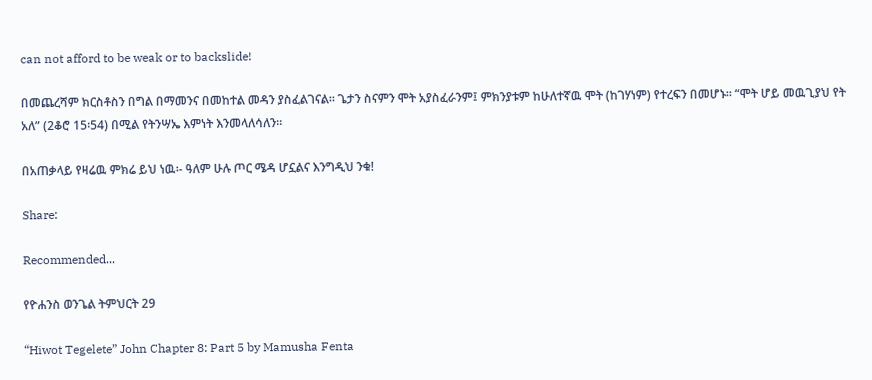can not afford to be weak or to backslide!

በመጨረሻም ክርስቶስን በግል በማመንና በመከተል መዳን ያስፈልገናል። ጌታን ስናምን ሞት አያስፈራንም፤ ምክንያቱም ከሁለተኛዉ ሞት (ከገሃነም) የተረፍን በመሆኑ። “ሞት ሆይ መዉጊያህ የት አለ” (2ቆሮ 15፡54) በሚል የትንሣኤ እምነት እንመላለሳለን።

በአጠቃላይ የዛሬዉ ምክሬ ይህ ነዉ፡- ዓለም ሁሉ ጦር ሜዳ ሆኗልና እንግዲህ ንቁ!

Share:

Recommended...

የዮሐንስ ወንጌል ትምህርት 29

“Hiwot Tegelete” John Chapter 8: Part 5 by Mamusha Fenta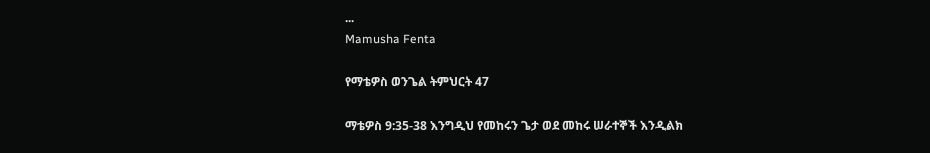...
Mamusha Fenta

የማቴዎስ ወንጌል ትምህርት 47

ማቴዎስ 9:35-38 እንግዲህ የመከሩን ጌታ ወደ መከሩ ሠራተኞች እንዲልክ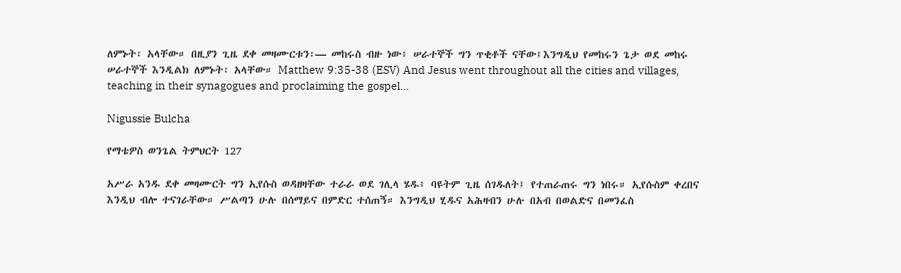ለምኑት፡ አላቸው። በዚያን ጊዜ ደቀ መዛሙርቱን፡— መከሩስ ብዙ ነው፥ ሠራተኞች ግን ጥቂቶች ናቸው፤እንግዲህ የመከሩን ጌታ ወደ መከሩ ሠራተኞች እንዲልክ ለምኑት፡ አላቸው። Matthew 9:35-38 (ESV) And Jesus went throughout all the cities and villages, teaching in their synagogues and proclaiming the gospel...

Nigussie Bulcha

የማቴዎስ ወንጌል ትምህርት 127

አሥራ አንዱ ደቀ መዛሙርት ግን ኢየሱስ ወዳዘዛቸው ተራራ ወደ ገሊላ ሄዱ፥ ባዩትም ጊዜ ሰገዱለት፤ የተጠራጠሩ ግን ነበሩ። ኢየሱስም ቀረበና እንዲህ ብሎ ተናገራቸው። ሥልጣን ሁሉ በሰማይና በምድር ተሰጠኝ። እንግዲህ ሂዱና አሕዛብን ሁሉ በአብ በወልድና በመንፈስ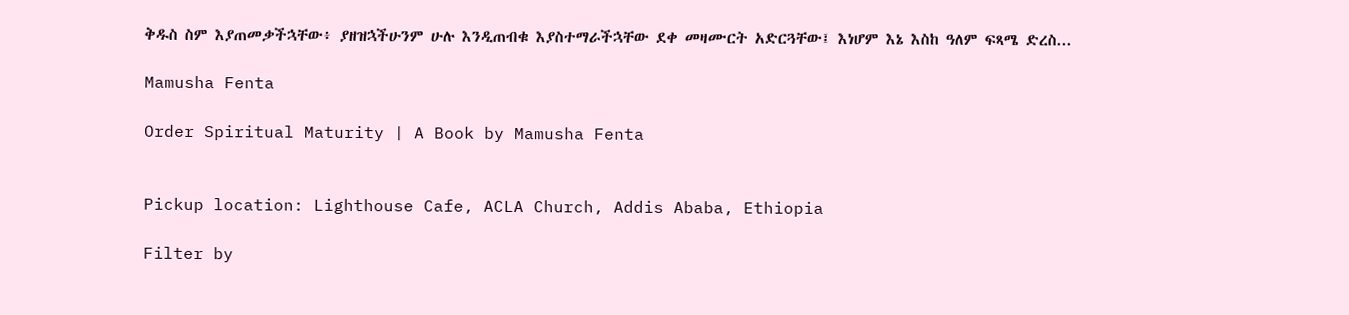ቅዱስ ስም እያጠመቃችኋቸው፥ ያዘዝኋችሁንም ሁሉ እንዲጠብቁ እያስተማራችኋቸው ደቀ መዛሙርት አድርጓቸው፤ እነሆም እኔ እስከ ዓለም ፍጻሜ ድረስ...

Mamusha Fenta

Order Spiritual Maturity | A Book by Mamusha Fenta


Pickup location: Lighthouse Cafe, ACLA Church, Addis Ababa, Ethiopia

Filter by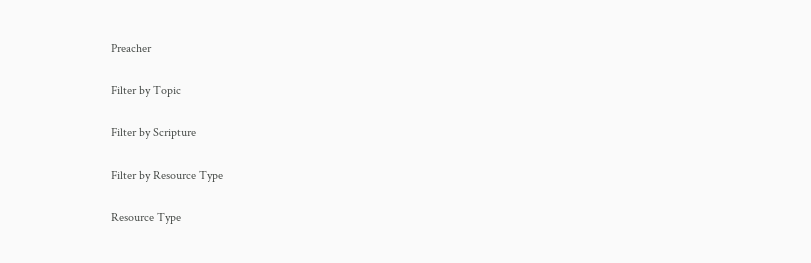Preacher

Filter by Topic

Filter by Scripture

Filter by Resource Type

Resource Type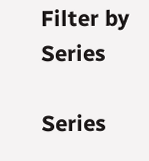Filter by Series

Series